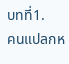บทที่1.
คนแปลกห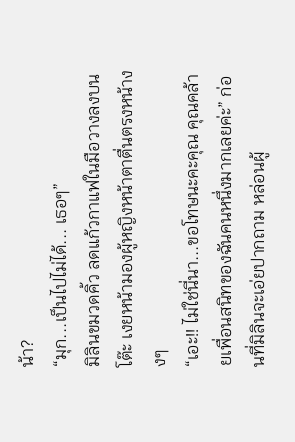น้า?
“มุก...เป็นไปไม่ได้... เธอๆ”
มิลินขมวดคิ้ว ลดแก้วกาแฟในมือวางลงบนโต๊ะ เงยหน้ามองผู้หญิงหน้าตาตื่นตรงหน้างงๆ
“เอะ!! ไม่ใช่นี่นา...ขอโทษนะคะคุณ คุณคล้ายเพื่อนสนิทของฉันคนหนึ่งมากเลยค่ะ” ก่อนที่มิลินจะเอ่ยปากถาม หล่อนผู้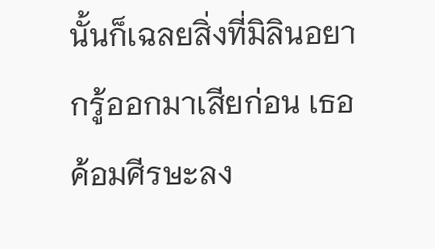นั้นก็เฉลยสิ่งที่มิลินอยากรู้ออกมาเสียก่อน เธอค้อมศีรษะลง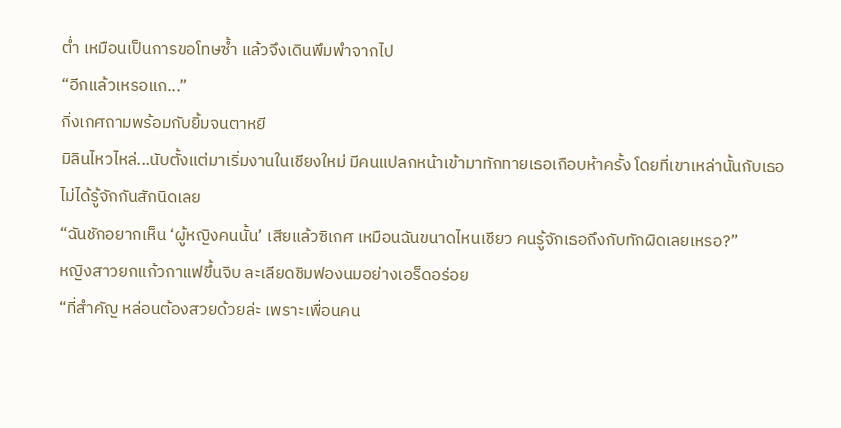ต่ำ เหมือนเป็นการขอโทษซ้ำ แล้วจึงเดินพึมพำจากไป
“อีกแล้วเหรอแก...”
กิ่งเกศถามพร้อมกับยิ้มจนตาหยี
มิลินไหวไหล่...นับตั้งแต่มาเริ่มงานในเชียงใหม่ มีคนแปลกหน้าเข้ามาทักทายเธอเกือบห้าครั้ง โดยที่เขาเหล่านั้นกับเธอไม่ได้รู้จักกันสักนิดเลย
“ฉันชักอยากเห็น ‘ผู้หญิงคนนั้น’ เสียแล้วซิเกศ เหมือนฉันขนาดไหนเชียว คนรู้จักเธอถึงกับทักผิดเลยเหรอ?”
หญิงสาวยกแก้วกาแฟขึ้นจิบ ละเลียดชิมฟองนมอย่างเอร็ดอร่อย
“ที่สำคัญ หล่อนต้องสวยด้วยล่ะ เพราะเพื่อนคน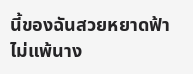นี้ของฉันสวยหยาดฟ้าไม่แพ้นาง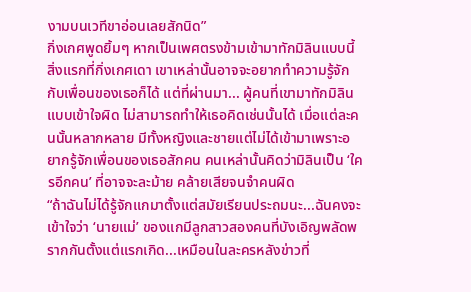งามบนเวทีขาอ่อนเลยสักนิด”
กิ่งเกศพูดยิ้มๆ หากเป็นเพศตรงข้ามเข้ามาทักมิลินแบบนี้ สิ่งแรกที่กิ่งเกศเดา เขาเหล่านั้นอาจจะอยากทำความรู้จักกับเพื่อนของเธอก็ได้ แต่ที่ผ่านมา... ผู้คนที่เขามาทักมิลินแบบเข้าใจผิด ไม่สามารถทำให้เธอคิดเช่นนั้นได้ เมื่อแต่ละคนนั้นหลากหลาย มีทั้งหญิงและชายแต่ไม่ได้เข้ามาเพราะอยากรู้จักเพื่อนของเธอสักคน คนเหล่านั้นคิดว่ามิลินเป็น ‘ใครอีกคน’ ที่อาจจะละม้าย คล้ายเสียจนจำคนผิด
“ถ้าฉันไม่ได้รู้จักแกมาตั้งแต่สมัยเรียนประถมนะ...ฉันคงจะเข้าใจว่า ‘นายแม่’ ของแกมีลูกสาวสองคนที่บังเอิญพลัดพรากกันตั้งแต่แรกเกิด...เหมือนในละครหลังข่าวที่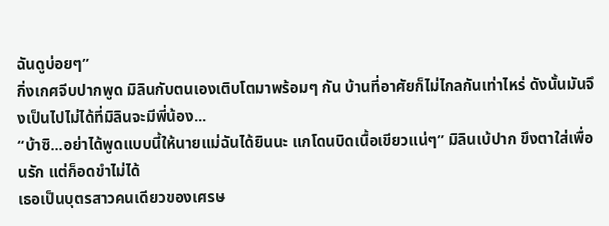ฉันดูบ่อยๆ”
กิ่งเกศจีบปากพูด มิลินกับตนเองเติบโตมาพร้อมๆ กัน บ้านที่อาศัยก็ไม่ไกลกันเท่าไหร่ ดังนั้นมันจึงเป็นไปไม่ได้ที่มิลินจะมีพี่น้อง...
“บ้าซิ...อย่าได้พูดแบบนี้ให้นายแม่ฉันได้ยินนะ แกโดนบิดเนื้อเขียวแน่ๆ” มิลินเบ้ปาก ขึงตาใส่เพื่อนรัก แต่ก็อดขำไม่ได้
เธอเป็นบุตรสาวคนเดียวของเศรษ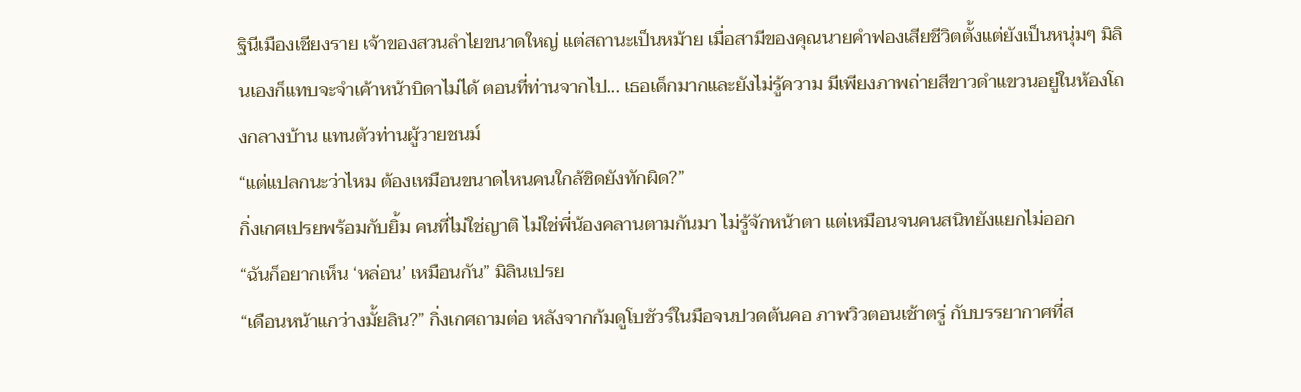ฐินีเมืองเชียงราย เจ้าของสวนลำไยขนาดใหญ่ แต่สถานะเป็นหม้าย เมื่อสามีของคุณนายคำฟองเสียชีวิตตั้งแต่ยังเป็นหนุ่มๆ มิลินเองก็แทบจะจำเค้าหน้าบิดาไม่ได้ ตอนที่ท่านจากไป... เธอเด็กมากและยังไม่รู้ความ มีเพียงภาพถ่ายสีขาวดำแขวนอยู่ในห้องโถงกลางบ้าน แทนตัวท่านผู้วายชนม์
“แต่แปลกนะว่าไหม ต้องเหมือนขนาดไหนคนใกล้ชิดยังทักผิด?”
กิ่งเกศเปรยพร้อมกับยิ้ม คนที่ไม่ใช่ญาติ ไม่ใช่พี่น้องคลานตามกันมา ไม่รู้จักหน้าตา แต่เหมือนจนคนสนิทยังแยกไม่ออก
“ฉันก็อยากเห็น ‘หล่อน’ เหมือนกัน” มิลินเปรย
“เดือนหน้าแกว่างมั้ยลิน?” กิ่งเกศถามต่อ หลังจากก้มดูโบชัวร์ในมือจนปวดต้นคอ ภาพวิวตอนเช้าตรู่ กับบรรยากาศที่ส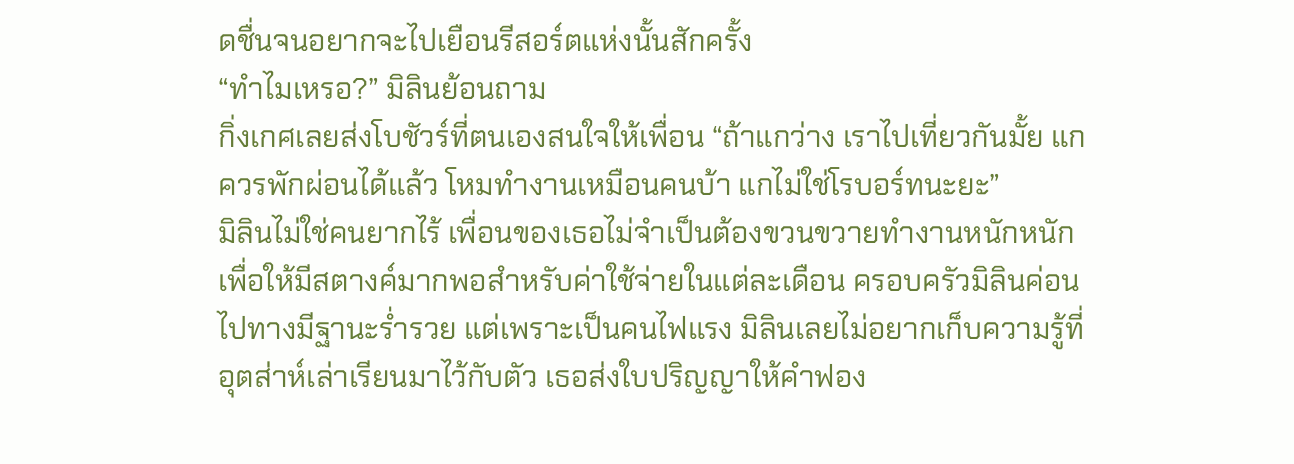ดชื่นจนอยากจะไปเยือนรีสอร์ตแห่งนั้นสักครั้ง
“ทำไมเหรอ?” มิลินย้อนถาม
กิ่งเกศเลยส่งโบชัวร์ที่ตนเองสนใจให้เพื่อน “ถ้าแกว่าง เราไปเที่ยวกันมั้ย แกควรพักผ่อนได้แล้ว โหมทำงานเหมือนคนบ้า แกไม่ใช่โรบอร์ทนะยะ”
มิลินไม่ใช่คนยากไร้ เพื่อนของเธอไม่จำเป็นต้องขวนขวายทำงานหนักหนักเพื่อให้มีสตางค์มากพอสำหรับค่าใช้จ่ายในแต่ละเดือน ครอบครัวมิลินค่อนไปทางมีฐานะร่ำรวย แต่เพราะเป็นคนไฟแรง มิลินเลยไม่อยากเก็บความรู้ที่อุตส่าห์เล่าเรียนมาไว้กับตัว เธอส่งใบปริญญาให้คำฟอง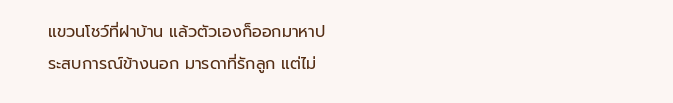แขวนโชว์ที่ฝาบ้าน แล้วตัวเองก็ออกมาหาประสบการณ์ข้างนอก มารดาที่รักลูก แต่ไม่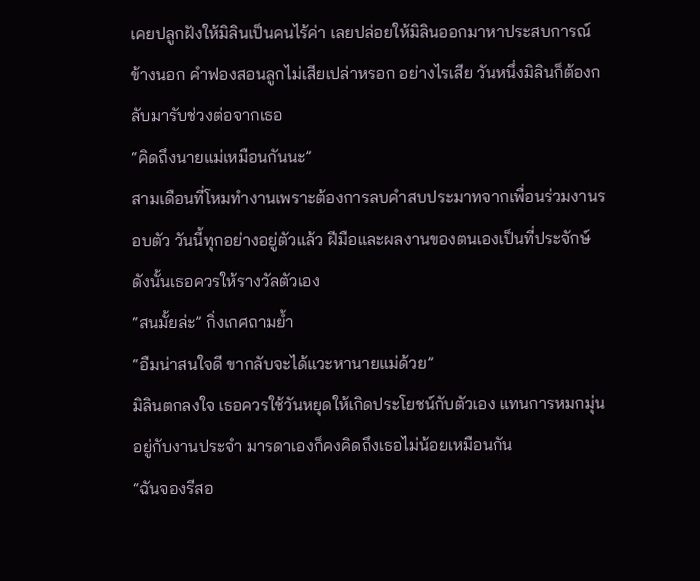เคยปลูกฝังให้มิลินเป็นคนไร้ค่า เลยปล่อยให้มิลินออกมาหาประสบการณ์ข้างนอก คำฟองสอนลูกไม่เสียเปล่าหรอก อย่างไรเสีย วันหนึ่งมิลินก็ต้องกลับมารับช่วงต่อจากเธอ
“คิดถึงนายแม่เหมือนกันนะ”
สามเดือนที่โหมทำงานเพราะต้องการลบคำสบประมาทจากเพื่อนร่วมงานรอบตัว วันนี้ทุกอย่างอยู่ตัวแล้ว ฝีมือและผลงานของตนเองเป็นที่ประจักษ์ ดังนั้นเธอควรให้รางวัลตัวเอง
“สนมั้ยล่ะ” กิ่งเกศถามย้ำ
“อืมน่าสนใจดี ขากลับจะได้แวะหานายแม่ด้วย”
มิลินตกลงใจ เธอควรใช้วันหยุดให้เกิดประโยชน์กับตัวเอง แทนการหมกมุ่นอยู่กับงานประจำ มารดาเองก็คงคิดถึงเธอไม่น้อยเหมือนกัน
“ฉันจองรีสอ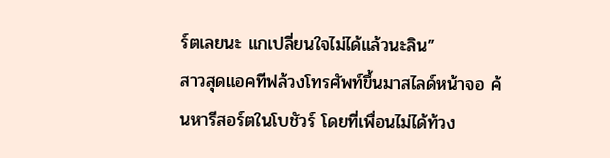ร์ตเลยนะ แกเปลี่ยนใจไม่ได้แล้วนะลิน”
สาวสุดแอคทีฟล้วงโทรศัพท์ขึ้นมาสไลด์หน้าจอ ค้นหารีสอร์ตในโบชัวร์ โดยที่เพื่อนไม่ได้ท้วง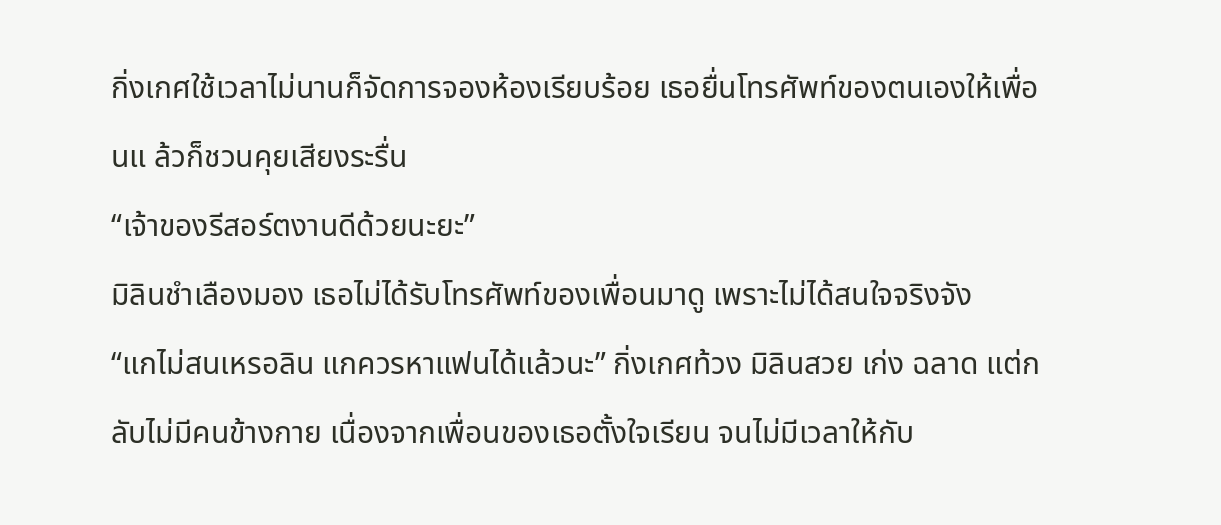กิ่งเกศใช้เวลาไม่นานก็จัดการจองห้องเรียบร้อย เธอยื่นโทรศัพท์ของตนเองให้เพื่อนแ ล้วก็ชวนคุยเสียงระรื่น
“เจ้าของรีสอร์ตงานดีด้วยนะยะ”
มิลินชำเลืองมอง เธอไม่ได้รับโทรศัพท์ของเพื่อนมาดู เพราะไม่ได้สนใจจริงจัง
“แกไม่สนเหรอลิน แกควรหาแฟนได้แล้วนะ” กิ่งเกศท้วง มิลินสวย เก่ง ฉลาด แต่กลับไม่มีคนข้างกาย เนื่องจากเพื่อนของเธอตั้งใจเรียน จนไม่มีเวลาให้กับ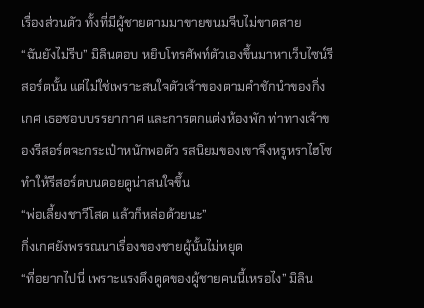เรื่องส่วนตัว ทั้งที่มีผู้ชายตามมาขายขนมจีบไม่ขาดสาย
“ฉันยังไม่รีบ” มิลินตอบ หยิบโทรศัพท์ตัวเองขึ้นมาหาเว็บไซน์รีสอร์ตนั้น แต่ไม่ใช่เพราะสนใจตัวเจ้าของตามคำชักนำของกิ่งเกศ เธอชอบบรรยากาศ และการตกแต่งห้องพัก ท่าทางเจ้าของรีสอร์ตจะกระเป๋าหนักพอตัว รสนิยมของเขาจึงหรูหราไฮโซ ทำให้รีสอร์ตบนดอยดูน่าสนใจขึ้น
“พ่อเลี้ยงชาวีโสด แล้วก็หล่อด้วยนะ”
กิ่งเกศยังพรรณนาเรื่องของชายผู้นั้นไม่หยุด
“ที่อยากไปนี่ เพราะแรงดึงดูดของผู้ชายคนนี้เหรอไง” มิลิน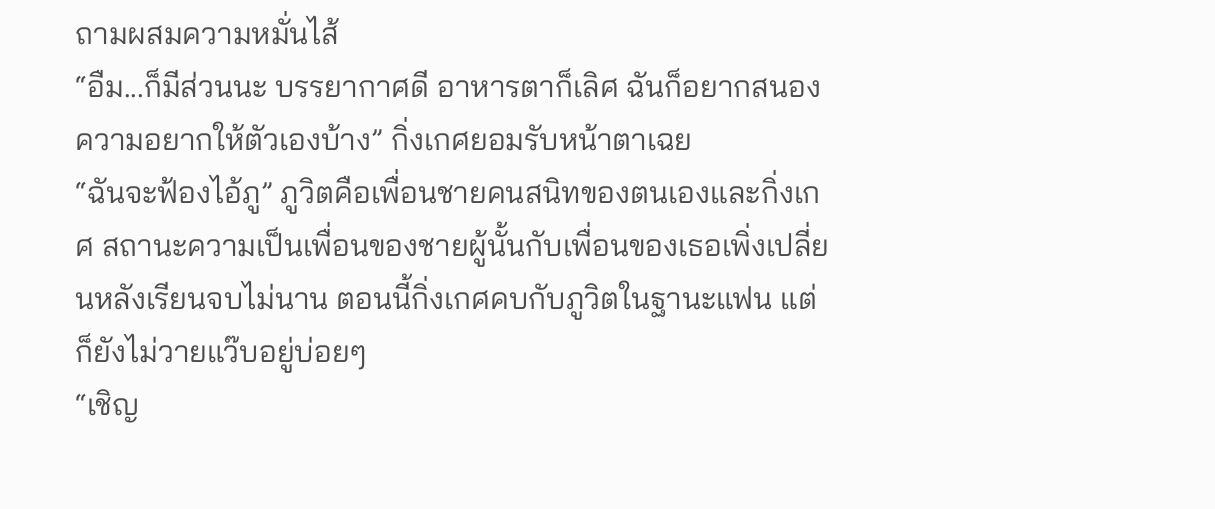ถามผสมความหมั่นไส้
“อืม...ก็มีส่วนนะ บรรยากาศดี อาหารตาก็เลิศ ฉันก็อยากสนองความอยากให้ตัวเองบ้าง” กิ่งเกศยอมรับหน้าตาเฉย
“ฉันจะฟ้องไอ้ภู” ภูวิตคือเพื่อนชายคนสนิทของตนเองและกิ่งเกศ สถานะความเป็นเพื่อนของชายผู้นั้นกับเพื่อนของเธอเพิ่งเปลี่ยนหลังเรียนจบไม่นาน ตอนนี้กิ่งเกศคบกับภูวิตในฐานะแฟน แต่ก็ยังไม่วายแว๊บอยู่บ่อยๆ
“เชิญ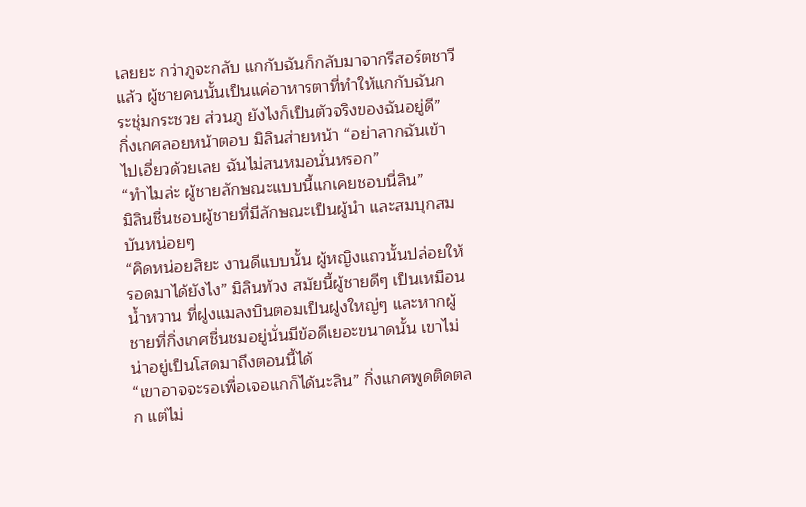เลยยะ กว่าภูจะกลับ แกกับฉันก็กลับมาจากรีสอร์ตชาวีแล้ว ผู้ชายคนนั้นเป็นแค่อาหารตาที่ทำให้แกกับฉันกระชุ่มกระชวย ส่วนภู ยังไงก็เป็นตัวจริงของฉันอยู่ดี”
กิ่งเกศลอยหน้าตอบ มิลินส่ายหน้า “อย่าลากฉันเข้าไปเอี่ยวด้วยเลย ฉันไม่สนหมอนั่นหรอก”
“ทำไมล่ะ ผู้ชายลักษณะแบบนี้แกเคยชอบนี่ลิน”
มิลินชื่นชอบผู้ชายที่มีลักษณะเป็นผู้นำ และสมบุกสมบันหน่อยๆ
“คิดหน่อยสิยะ งานดีแบบนั้น ผู้หญิงแถวนั้นปล่อยให้รอดมาได้ยังไง” มิลินท้วง สมัยนี้ผู้ชายดีๆ เป็นเหมือนน้ำหวาน ที่ฝูงแมลงบินตอมเป็นฝูงใหญ่ๆ และหากผู้ชายที่กิ่งเกศชื่นชมอยู่นั่นมีข้อดีเยอะขนาดนั้น เขาไม่น่าอยู่เป็นโสดมาถึงตอนนี้ได้
“เขาอาจจะรอเพื่อเจอแกก็ได้นะลิน” กิ่งแกศพูดติดตลก แต่ไม่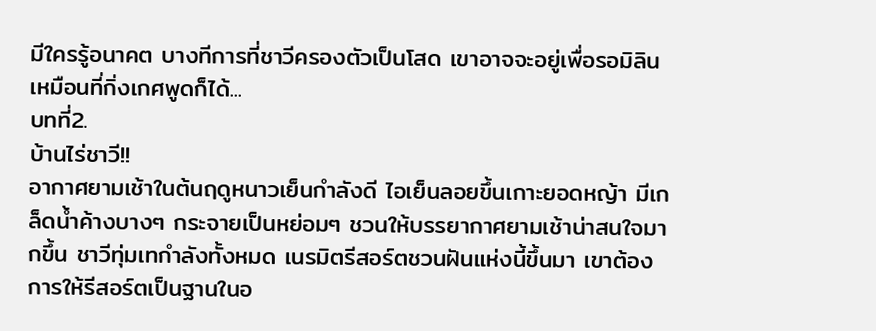มีใครรู้อนาคต บางทีการที่ชาวีครองตัวเป็นโสด เขาอาจจะอยู่เพื่อรอมิลิน เหมือนที่กิ่งเกศพูดก็ได้...
บทที่2.
บ้านไร่ชาวี!!
อากาศยามเช้าในต้นฤดูหนาวเย็นกำลังดี ไอเย็นลอยขึ้นเกาะยอดหญ้า มีเกล็ดน้ำค้างบางๆ กระจายเป็นหย่อมๆ ชวนให้บรรยากาศยามเช้าน่าสนใจมากขึ้น ชาวีทุ่มเทกำลังทั้งหมด เนรมิตรีสอร์ตชวนฝันแห่งนี้ขึ้นมา เขาต้องการให้รีสอร์ตเป็นฐานในอ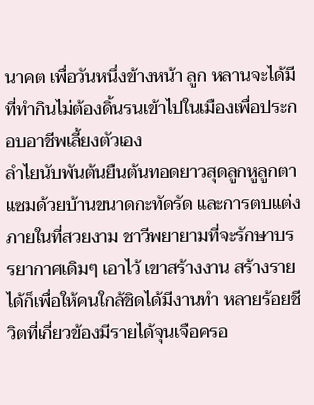นาคต เพื่อวันหนึ่งข้างหน้า ลูก หลานจะได้มีที่ทำกินไม่ต้องดิ้นรนเข้าไปในเมืองเพื่อประกอบอาชีพเลี้ยงตัวเอง
ลำไยนับพันต้นยืนต้นทอดยาวสุดลูกหูลูกตา แซมด้วยบ้านขนาดกะทัดรัด และการตบแต่งภายในที่สวยงาม ชาวีพยายามที่จะรักษาบรรยากาศเดิมๆ เอาไว้ เขาสร้างงาน สร้างรายได้ก็เพื่อให้คนใกล้ชิดได้มีงานทำ หลายร้อยชีวิตที่เกี่ยวข้องมีรายได้จุนเจือครอ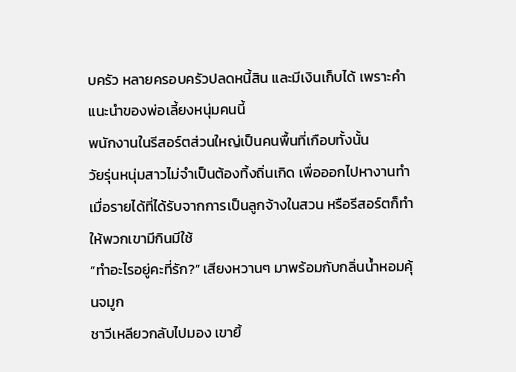บครัว หลายครอบครัวปลดหนี้สิน และมีเงินเก็บได้ เพราะคำแนะนำของพ่อเลี้ยงหนุ่มคนนี้
พนักงานในรีสอร์ตส่วนใหญ่เป็นคนพื้นที่เกือบทั้งนั้น
วัยรุ่นหนุ่มสาวไม่จำเป็นต้องทิ้งถิ่นเกิด เพื่อออกไปหางานทำ เมื่อรายได้ที่ได้รับจากการเป็นลูกจ้างในสวน หรือรีสอร์ตก็ทำให้พวกเขามีกินมีใช้
“ทำอะไรอยู่คะที่รัก?” เสียงหวานๆ มาพร้อมกับกลิ่นน้ำหอมคุ้นจมูก
ชาวีเหลียวกลับไปมอง เขายิ้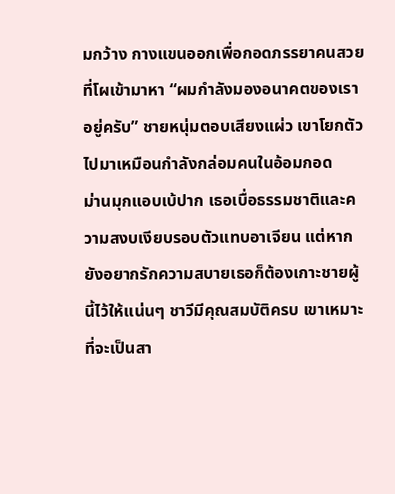มกว้าง กางแขนออกเพื่อกอดภรรยาคนสวยที่โผเข้ามาหา “ผมกำลังมองอนาคตของเราอยู่ครับ” ชายหนุ่มตอบเสียงแผ่ว เขาโยกตัวไปมาเหมือนกำลังกล่อมคนในอ้อมกอด
ม่านมุกแอบเบ้ปาก เธอเบื่อธรรมชาติและความสงบเงียบรอบตัวแทบอาเจียน แต่หากยังอยากรักความสบายเธอก็ต้องเกาะชายผู้นี้ไว้ให้แน่นๆ ชาวีมีคุณสมบัติครบ เขาเหมาะที่จะเป็นสา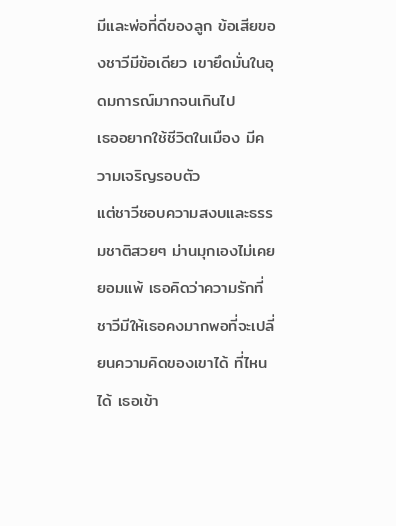มีและพ่อที่ดีของลูก ข้อเสียของชาวีมีข้อเดียว เขายึดมั่นในอุดมการณ์มากจนเกินไป
เธออยากใช้ชีวิตในเมือง มีความเจริญรอบตัว
แต่ชาวีชอบความสงบและธรรมชาติสวยๆ ม่านมุกเองไม่เคยยอมแพ้ เธอคิดว่าความรักที่ชาวีมีให้เธอคงมากพอที่จะเปลี่ยนความคิดของเขาได้ ที่ไหนได้ เธอเข้า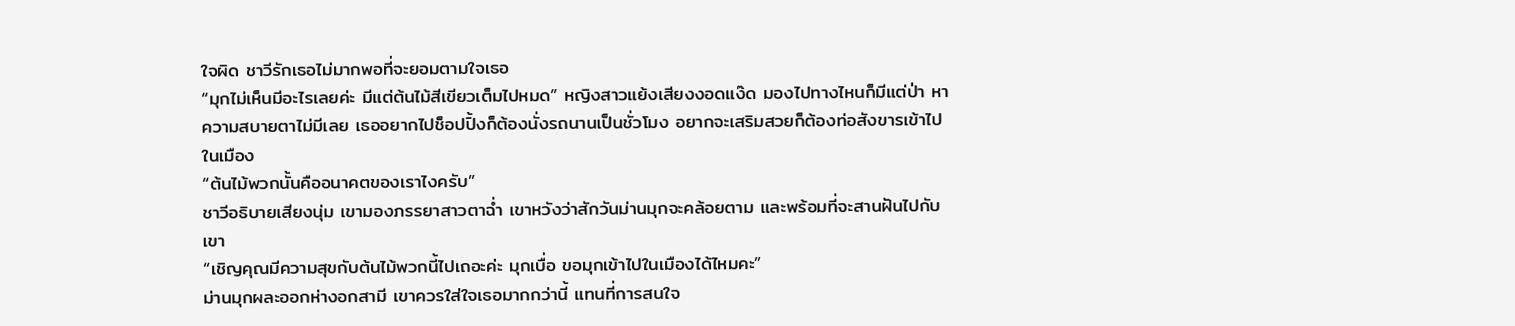ใจผิด ชาวีรักเธอไม่มากพอที่จะยอมตามใจเธอ
“มุกไม่เห็นมีอะไรเลยค่ะ มีแต่ต้นไม้สีเขียวเต็มไปหมด” หญิงสาวแย้งเสียงงอดแง๊ด มองไปทางไหนก็มีแต่ป่า หาความสบายตาไม่มีเลย เธออยากไปช็อปปิ้งก็ต้องนั่งรถนานเป็นชั่วโมง อยากจะเสริมสวยก็ต้องท่อสังขารเข้าไปในเมือง
“ต้นไม้พวกนั้นคืออนาคตของเราไงครับ”
ชาวีอธิบายเสียงนุ่ม เขามองภรรยาสาวตาฉ่ำ เขาหวังว่าสักวันม่านมุกจะคล้อยตาม และพร้อมที่จะสานฝันไปกับเขา
“เชิญคุณมีความสุขกับต้นไม้พวกนี้ไปเถอะค่ะ มุกเบื่อ ขอมุกเข้าไปในเมืองได้ไหมคะ”
ม่านมุกผละออกห่างอกสามี เขาควรใส่ใจเธอมากกว่านี้ แทนที่การสนใจ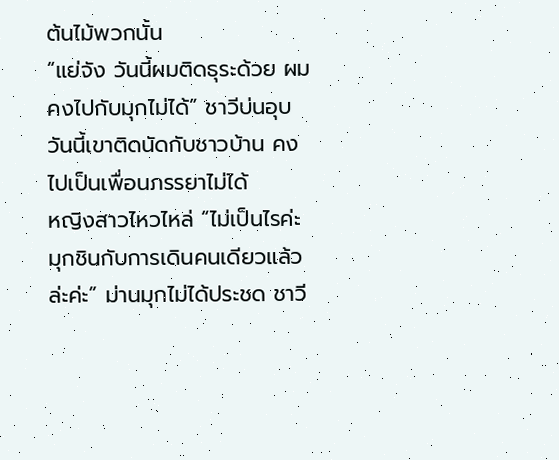ต้นไม้พวกนั้น
“แย่จัง วันนี้ผมติดธุระด้วย ผมคงไปกับมุกไม่ได้” ชาวีบ่นอุบ วันนี้เขาติดนัดกับชาวบ้าน คงไปเป็นเพื่อนภรรยาไม่ได้
หญิงสาวไหวไหล่ “ไม่เป็นไรค่ะ มุกชินกับการเดินคนเดียวแล้วล่ะค่ะ” ม่านมุกไม่ได้ประชด ชาวี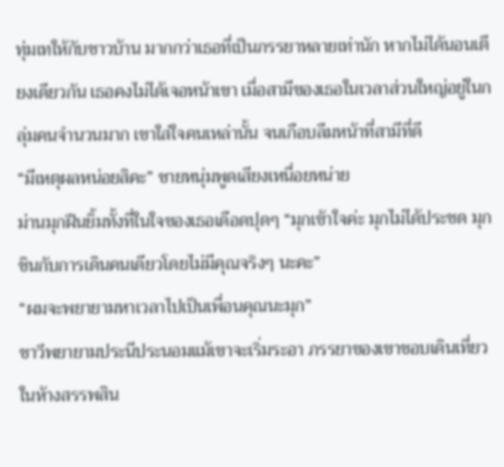ทุ่มเทให้กับชาวบ้าน มากกว่าเธอที่เป็นภรรยาหลายเท่านัก หากไม่ได้นอนเตียงเดียวกัน เธอคงไม่ได้เจอหน้าเขา เมื่อสามีของเธอในเวลาส่วนใหญ่อยู่ในกลุ่มคนจำนวนมาก เขาใส่ใจคนเหล่านั้น จนเกือบลืมหน้าที่สามีที่ดี
“มีเหตุผลหน่อยสิคะ” ชายหนุ่มพูดเสียงเหนื่อยหน่าย
ม่านมุกฝืนยิ้มทั้งที่ในใจของเธอเดือดปุดๆ “มุกเข้าใจค่ะ มุกไม่ได้ประชด มุกชินกับการเดินคนเดียวโดยไม่มีคุณจริงๆ นะคะ”
“ผมจะพยายามหาเวลาไปเป็นเพื่อนคุณนะมุก”
ชาวีพยายามประนีประนอมแม้เขาจะเริ่มระอา ภรรยาของเขาชอบเดินเที่ยวในห้างสรรพสิน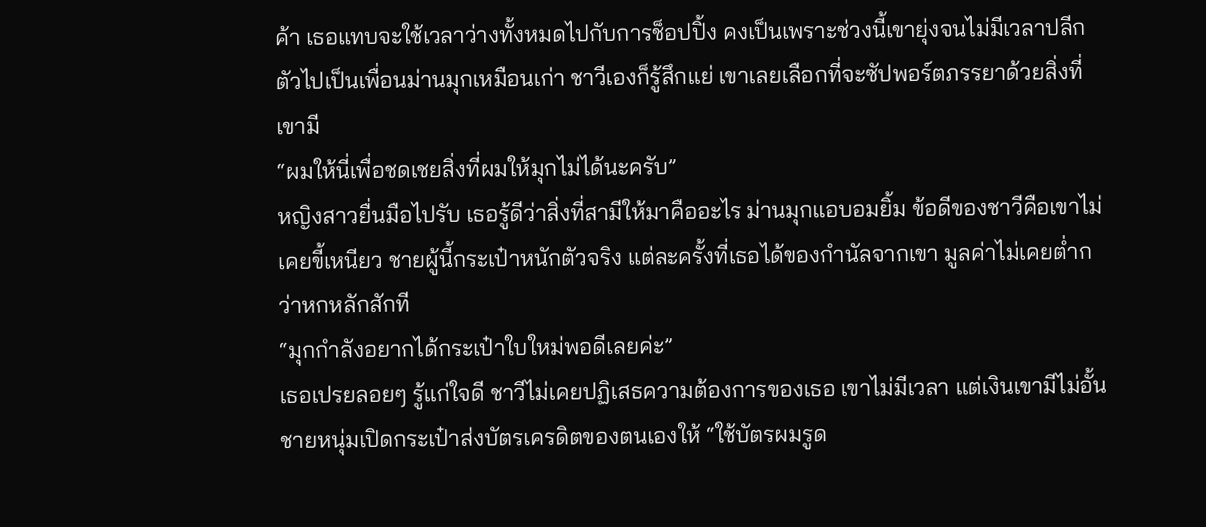ค้า เธอแทบจะใช้เวลาว่างทั้งหมดไปกับการช็อปปิ้ง คงเป็นเพราะช่วงนี้เขายุ่งจนไม่มีเวลาปลีกตัวไปเป็นเพื่อนม่านมุกเหมือนเก่า ชาวีเองก็รู้สึกแย่ เขาเลยเลือกที่จะซัปพอร์ตภรรยาด้วยสิ่งที่เขามี
“ผมให้นี่เพื่อชดเชยสิ่งที่ผมให้มุกไม่ได้นะครับ”
หญิงสาวยื่นมือไปรับ เธอรู้ดีว่าสิ่งที่สามีให้มาคืออะไร ม่านมุกแอบอมยิ้ม ข้อดีของชาวีคือเขาไม่เคยขี้เหนียว ชายผู้นี้กระเป๋าหนักตัวจริง แต่ละครั้งที่เธอได้ของกำนัลจากเขา มูลค่าไม่เคยต่ำกว่าหกหลักสักที
“มุกกำลังอยากได้กระเป๋าใบใหม่พอดีเลยค่ะ”
เธอเปรยลอยๆ รู้แก่ใจดี ชาวีไม่เคยปฏิเสธความต้องการของเธอ เขาไม่มีเวลา แต่เงินเขามีไม่อั้น
ชายหนุ่มเปิดกระเป๋าส่งบัตรเครดิตของตนเองให้ “ใช้บัตรผมรูด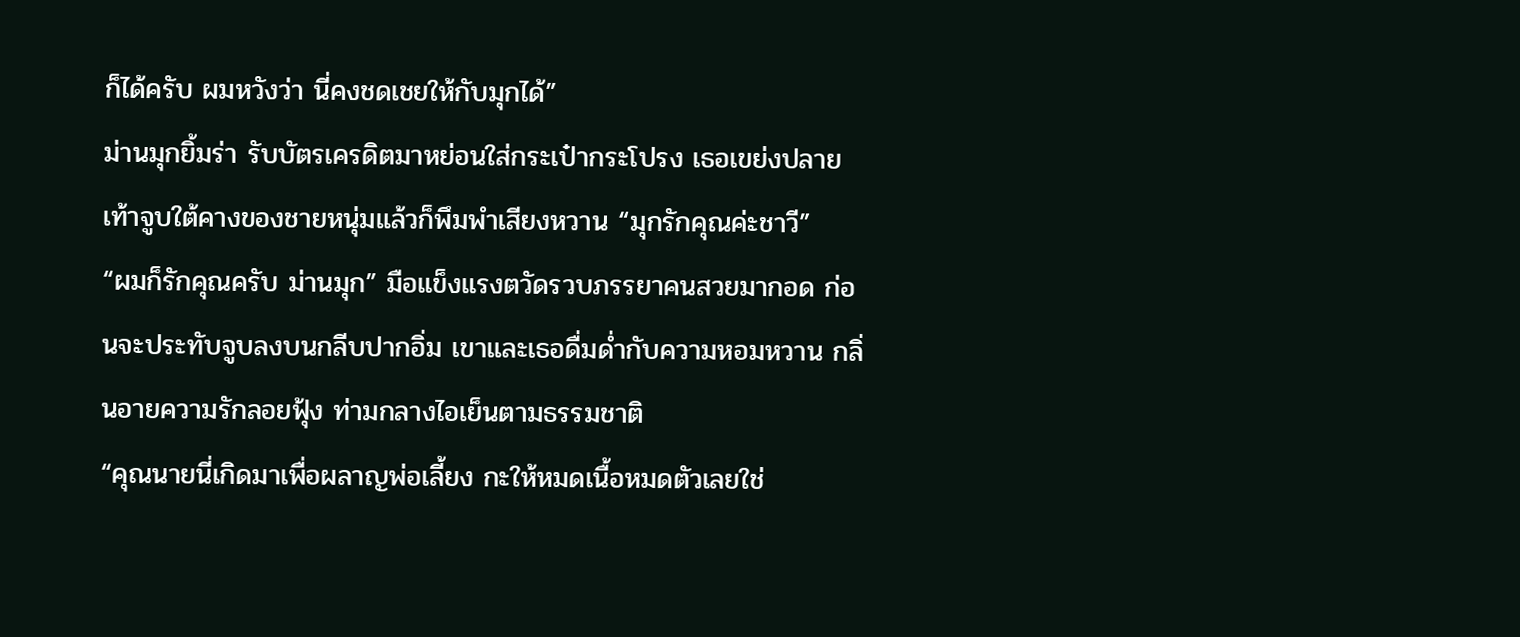ก็ได้ครับ ผมหวังว่า นี่คงชดเชยให้กับมุกได้”
ม่านมุกยิ้มร่า รับบัตรเครดิตมาหย่อนใส่กระเป๋ากระโปรง เธอเขย่งปลายเท้าจูบใต้คางของชายหนุ่มแล้วก็พึมพำเสียงหวาน “มุกรักคุณค่ะชาวี”
“ผมก็รักคุณครับ ม่านมุก” มือแข็งแรงตวัดรวบภรรยาคนสวยมากอด ก่อนจะประทับจูบลงบนกลีบปากอิ่ม เขาและเธอดื่มด่ำกับความหอมหวาน กลิ่นอายความรักลอยฟุ้ง ท่ามกลางไอเย็นตามธรรมชาติ
“คุณนายนี่เกิดมาเพื่อผลาญพ่อเลี้ยง กะให้หมดเนื้อหมดตัวเลยใช่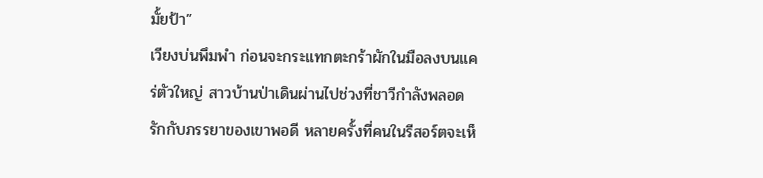มั้ยป้า”
เวียงบ่นพึมพำ ก่อนจะกระแทกตะกร้าผักในมือลงบนแคร่ตัวใหญ่ สาวบ้านป่าเดินผ่านไปช่วงที่ชาวีกำลังพลอดรักกับภรรยาของเขาพอดี หลายครั้งที่คนในรีสอร์ตจะเห็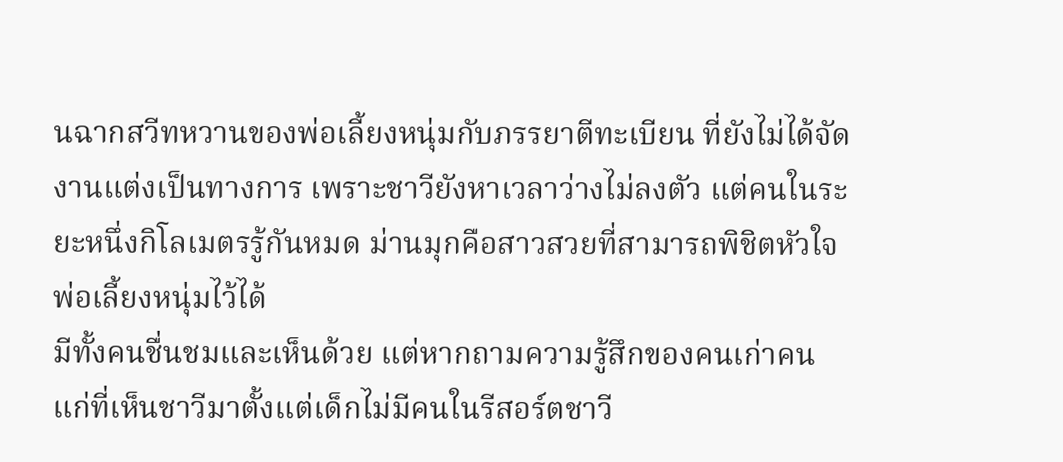นฉากสวีทหวานของพ่อเลี้ยงหนุ่มกับภรรยาตีทะเบียน ที่ยังไม่ได้จัดงานแต่งเป็นทางการ เพราะชาวียังหาเวลาว่างไม่ลงตัว แต่คนในระยะหนึ่งกิโลเมตรรู้กันหมด ม่านมุกคือสาวสวยที่สามารถพิชิตหัวใจพ่อเลี้ยงหนุ่มไว้ได้
มีทั้งคนชื่นชมและเห็นด้วย แต่หากถามความรู้สึกของคนเก่าคนแก่ที่เห็นชาวีมาตั้งแต่เด็กไม่มีคนในรีสอร์ตชาวี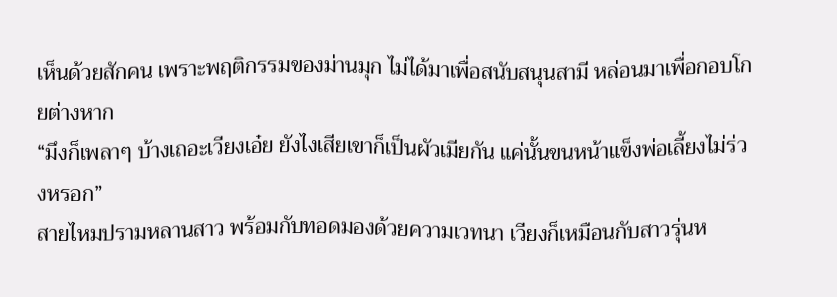เห็นด้วยสักคน เพราะพฤติกรรมของม่านมุก ไม่ได้มาเพื่อสนับสนุนสามี หล่อนมาเพื่อกอบโกยต่างหาก
“มึงก็เพลาๆ บ้างเถอะเวียงเอ๋ย ยังไงเสียเขาก็เป็นผัวเมียกัน แค่นั้นขนหน้าแข็งพ่อเลี้ยงไม่ร่วงหรอก”
สายไหมปรามหลานสาว พร้อมกับทอดมองด้วยความเวทนา เวียงก็เหมือนกับสาวรุ่นห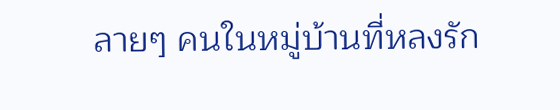ลายๆ คนในหมู่บ้านที่หลงรัก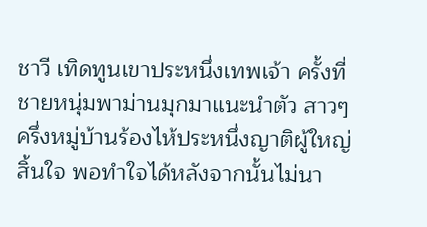ชาวี เทิดทูนเขาประหนึ่งเทพเจ้า ครั้งที่ชายหนุ่มพาม่านมุกมาแนะนำตัว สาวๆ ครึ่งหมู่บ้านร้องไห้ประหนึ่งญาติผู้ใหญ่สิ้นใจ พอทำใจได้หลังจากนั้นไม่นา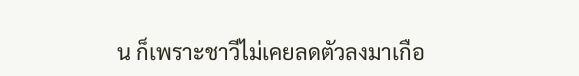น ก็เพราะชาวีไม่เคยลดตัวลงมาเกือ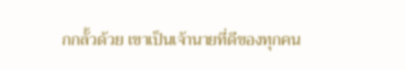กกลั้วด้วย เขาเป็นเจ้านายที่ดีของทุกคน